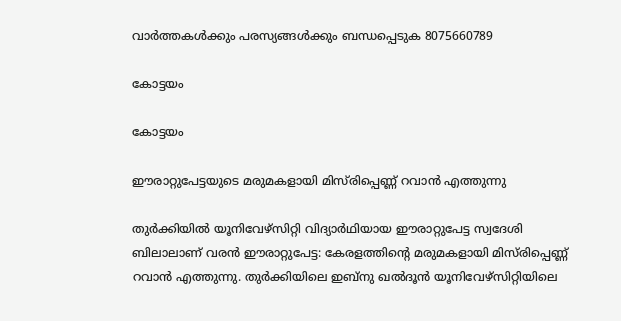വാർത്തകൾക്കും പരസ്യങ്ങൾക്കും ബന്ധപ്പെടുക 8075660789

കോട്ടയം

കോട്ടയം

ഈരാറ്റുപേട്ടയുടെ മരുമകളായി മിസ്‍രിപ്പെണ്ണ് റവാൻ എത്തുന്നു

തുർക്കിയിൽ യൂനിവേഴ്സിറ്റി വിദ്യാർഥിയായ ഈരാറ്റുപേട്ട സ്വദേശി ബിലാലാണ് വരൻ ഈരാറ്റുപേട്ട: കേരളത്തിന്റെ മരുമകളായി മിസ്‍രിപ്പെണ്ണ് റവാൻ എത്തുന്നു. തുർക്കിയിലെ ഇബ്നു ഖൽദൂൻ യൂനിവേഴ്സിറ്റിയിലെ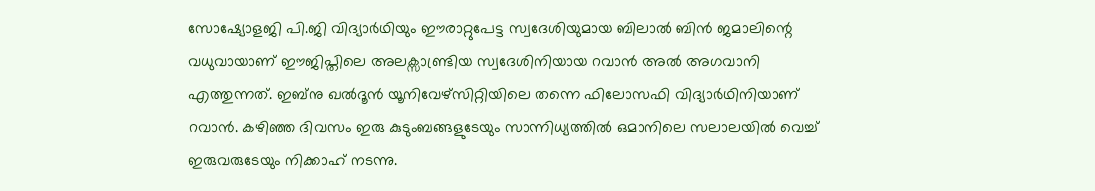സോഷ്യോളജി പി.ജി വിദ്യാർഥിയും ഈരാറ്റുപേട്ട സ്വദേശിയുമായ ബിലാൽ ബിൻ ജമാലിന്റെ വധുവായാണ് ഈജിപ്തിലെ അലക്സാണ്ട്രിയ സ്വദേശിനിയായ റവാൻ അൽ അഗവാനി എത്തുന്നത്. ഇബ്നു ഖൽദൂൻ യൂനിവേഴ്സിറ്റിയിലെ തന്നെ ഫിലോസഫി വിദ്യാർഥിനിയാണ് റവാൻ. കഴിഞ്ഞ ദിവസം ഇരു കുടുംബങ്ങളുടേയും സാന്നിധ്യത്തിൽ ഒമാനിലെ സലാലയിൽ വെച്ച് ഇരുവരുടേയും നിക്കാഹ് നടന്നു.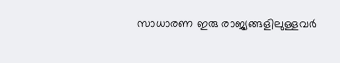സാധാരണ ഇരു രാജ്യങ്ങളിലുള്ളവർ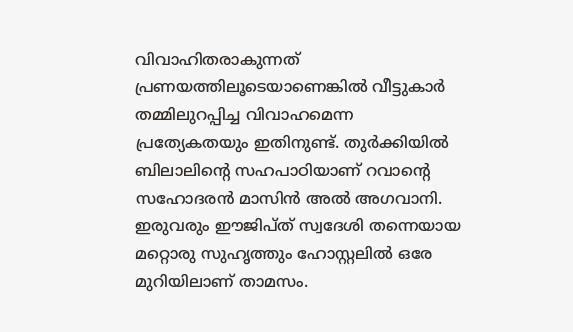വിവാഹിതരാകുന്നത് പ്രണയത്തിലൂടെയാണെങ്കിൽ വീട്ടുകാർ തമ്മിലുറപ്പിച്ച വിവാഹമെന്ന പ്രത്യേകതയും ഇതിനുണ്ട്. തുർക്കിയിൽ ബിലാലിന്റെ സഹപാഠിയാണ് റവാന്റെ സഹോദരൻ മാസിൻ അൽ അഗവാനി. ഇരുവരും ഈജിപ്ത് സ്വദേശി തന്നെയായ മറ്റൊരു സുഹൃത്തും ഹോസ്റ്റലിൽ ഒരേ മുറിയിലാണ് താമസം.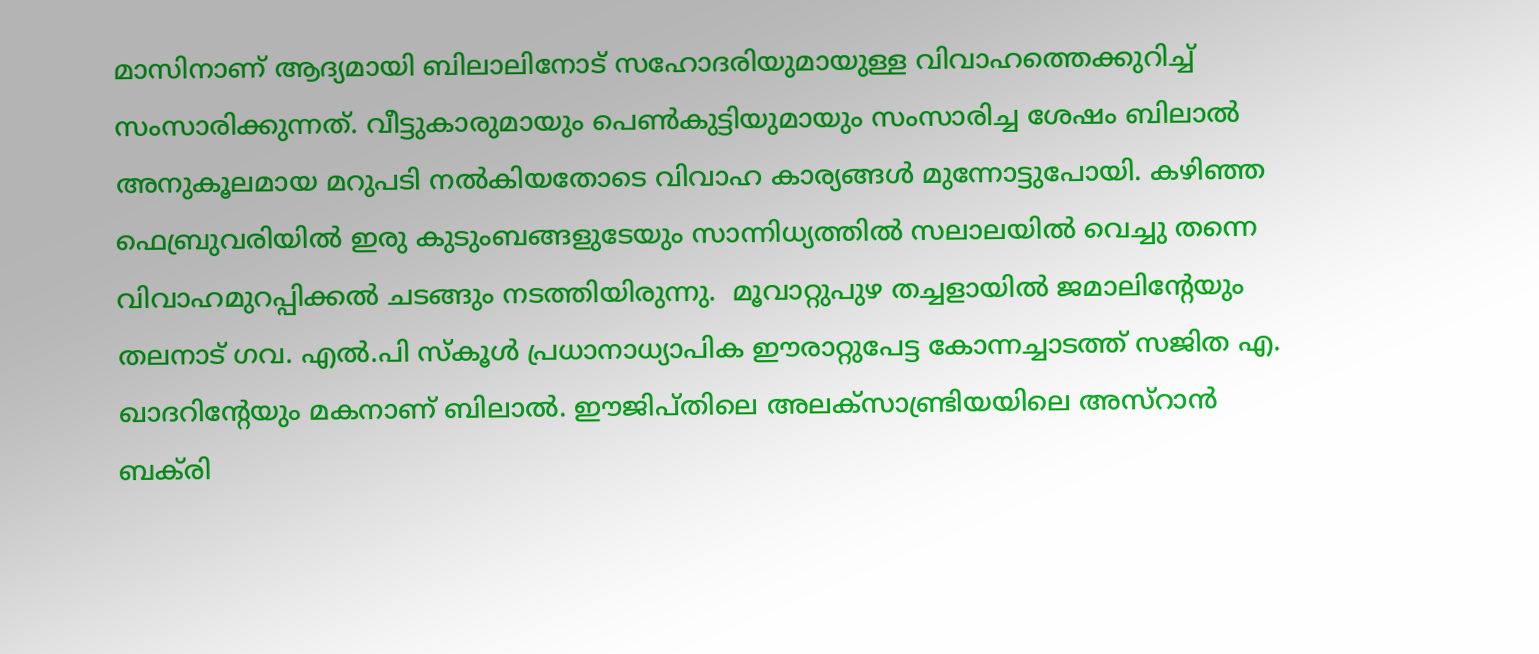മാസിനാണ് ആദ്യമായി ബിലാലിനോട് സഹോദരിയുമായുള്ള വിവാഹത്തെക്കുറിച്ച് സംസാരിക്കുന്നത്. വീട്ടുകാരുമായും പെൺകുട്ടിയുമായും സംസാരിച്ച ശേഷം ബിലാൽ അനുകൂലമായ മറുപടി നൽകിയതോടെ വിവാഹ കാര്യങ്ങൾ മുന്നോട്ടുപോയി. കഴിഞ്ഞ ഫെബ്രുവരിയിൽ ഇരു കുടുംബങ്ങളുടേയും സാന്നിധ്യത്തിൽ സലാലയിൽ വെച്ചു തന്നെ വിവാഹമുറപ്പിക്കൽ ചടങ്ങും നടത്തിയിരുന്നു.  മൂവാറ്റുപുഴ തച്ചളായിൽ ജമാലിന്റേയും തലനാട് ഗവ. എൽ.പി സ്കൂൾ പ്രധാനാധ്യാപിക ഈരാറ്റുപേട്ട കോന്നച്ചാടത്ത് സജിത എ. ഖാദറിന്റേയും മകനാണ് ബിലാൽ. ഈജിപ്തിലെ അലക്സാണ്ട്രിയയിലെ അസ്റാൻ ബക്‍രി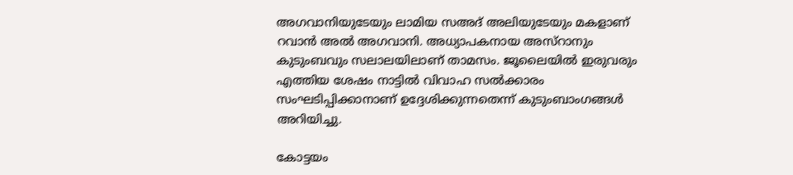അഗവാനിയുടേയും ലാമിയ സഅദ് അലിയുടേയും മകളാണ് റവാൻ അൽ അഗവാനി. അധ്യാപകനായ അസ്റാനും കുടുംബവും സലാലയിലാണ് താമസം. ജൂലൈയിൽ ഇരുവരും എത്തിയ ശേഷം നാട്ടിൽ വിവാഹ സൽക്കാരം സംഘടിപ്പിക്കാനാണ് ഉദ്ദേശിക്കുന്നതെന്ന് കുടുംബാംഗങ്ങൾ അറിയിച്ചു.

കോട്ടയം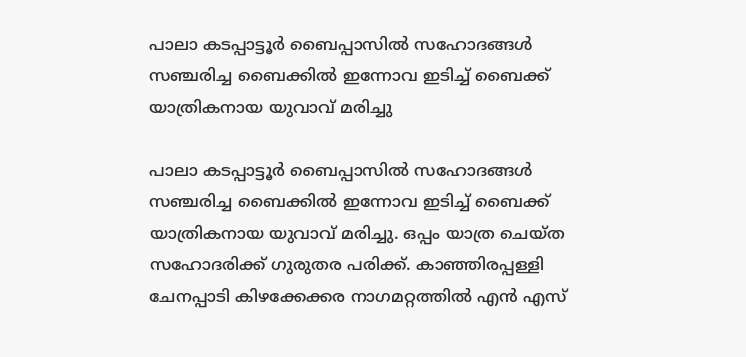പാലാ കടപ്പാട്ടൂർ ബൈപ്പാസിൽ സഹോദങ്ങൾ സഞ്ചരിച്ച ബൈക്കിൽ ഇന്നോവ ഇടിച്ച് ബൈക്ക് യാത്രികനായ യുവാവ് മരിച്ചു

പാലാ കടപ്പാട്ടൂർ ബൈപ്പാസിൽ സഹോദങ്ങൾ സഞ്ചരിച്ച ബൈക്കിൽ ഇന്നോവ ഇടിച്ച് ബൈക്ക് യാത്രികനായ യുവാവ് മരിച്ചു. ഒപ്പം യാത്ര ചെയ്ത സഹോദരിക്ക് ഗുരുതര പരിക്ക്. കാഞ്ഞിരപ്പള്ളി ചേനപ്പാടി കിഴക്കേക്കര നാഗമറ്റത്തിൽ എൻ എസ്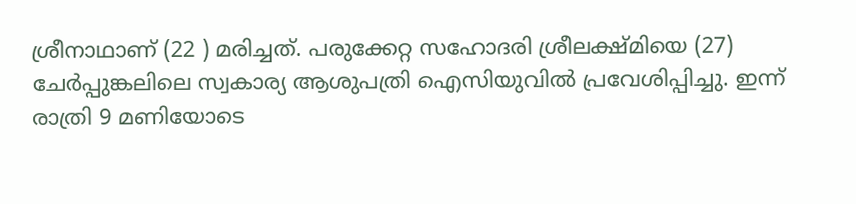ശ്രീനാഥാണ് (22 ) മരിച്ചത്. പരുക്കേറ്റ സഹോദരി ശ്രീലക്ഷ്മിയെ (27) ചേർപ്പുങ്കലിലെ സ്വകാര്യ ആശുപത്രി ഐസിയുവിൽ പ്രവേശിപ്പിച്ചു. ഇന്ന് രാത്രി 9 മണിയോടെ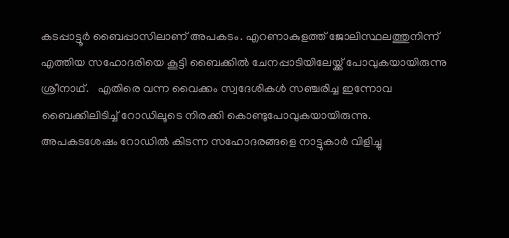കടപ്പാട്ടൂർ ബൈപ്പാസിലാണ് അപകടം. എറണാകുളത്ത് ജോലിസ്ഥലത്തുനിന്ന് എത്തിയ സഹോദരിയെ കൂട്ടി ബൈക്കിൽ ചേനപ്പാടിയിലേയ്ക്ക് പോവുകയായിരുന്നു ശ്രീനാഥ്.   എതിരെ വന്ന വൈക്കം സ്വദേശികൾ സഞ്ചരിച്ച ഇന്നോവ ബൈക്കിലിടിച്ച് റോഡിലൂടെ നിരക്കി കൊണ്ടുപോവുകയായിരുന്നു. അപകടശേഷം റോഡിൽ കിടന്ന സഹോദരങ്ങളെ നാട്ടുകാർ വിളിച്ചു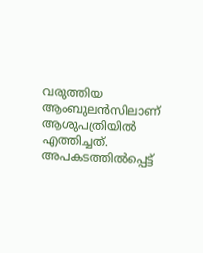വരുത്തിയ ആംബുലൻസിലാണ് ആശുപത്രിയിൽ എത്തിച്ചത്. അപകടത്തിൽപ്പെട്ട്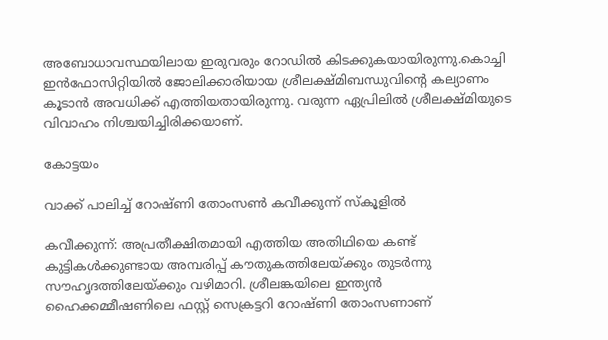അബോധാവസ്ഥയിലായ ഇരുവരും റോഡിൽ കിടക്കുകയായിരുന്നു.കൊച്ചി ഇൻഫോസിറ്റിയിൽ ജോലിക്കാരിയായ ശ്രീലക്ഷ്മിബന്ധുവിൻ്റെ കല്യാണം കൂടാൻ അവധിക്ക് എത്തിയതായിരുന്നു. വരുന്ന ഏപ്രിലിൽ ശ്രീലക്ഷ്മിയുടെ വിവാഹം നിശ്ചയിച്ചിരിക്കയാണ്.

കോട്ടയം

വാക്ക് പാലിച്ച് റോഷ്ണി തോംസൺ കവീക്കുന്ന് സ്കൂളിൽ

കവീക്കുന്ന്: അപ്രതീക്ഷിതമായി എത്തിയ അതിഥിയെ കണ്ട് കുട്ടികൾക്കുണ്ടായ അമ്പരിപ്പ് കൗതുകത്തിലേയ്ക്കും തുടർന്നു സൗഹൃദത്തിലേയ്ക്കും വഴിമാറി. ശ്രീലങ്കയിലെ ഇന്ത്യൻ ഹൈക്കമ്മീഷണിലെ ഫസ്റ്റ് സെക്രട്ടറി റോഷ്ണി തോംസണാണ്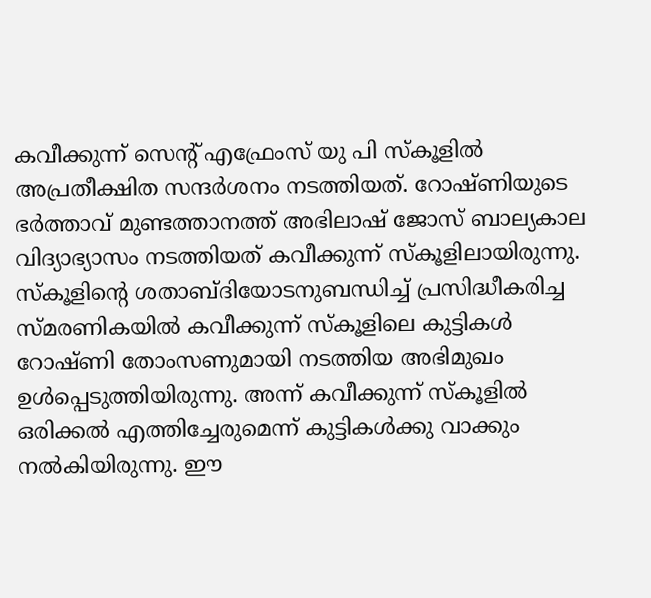കവീക്കുന്ന് സെൻ്റ് എഫ്രേംസ് യു പി സ്കൂളിൽ അപ്രതീക്ഷിത സന്ദർശനം നടത്തിയത്. റോഷ്ണിയുടെ ഭർത്താവ് മുണ്ടത്താനത്ത് അഭിലാഷ് ജോസ് ബാല്യകാല വിദ്യാഭ്യാസം നടത്തിയത് കവീക്കുന്ന് സ്കൂളിലായിരുന്നു. സ്കൂളിൻ്റെ ശതാബ്ദിയോടനുബന്ധിച്ച് പ്രസിദ്ധീകരിച്ച സ്മരണികയിൽ കവീക്കുന്ന് സ്കൂളിലെ കുട്ടികൾ റോഷ്ണി തോംസണുമായി നടത്തിയ അഭിമുഖം ഉൾപ്പെടുത്തിയിരുന്നു. അന്ന് കവീക്കുന്ന് സ്കൂളിൽ ഒരിക്കൽ എത്തിച്ചേരുമെന്ന് കുട്ടികൾക്കു വാക്കും നൽകിയിരുന്നു. ഈ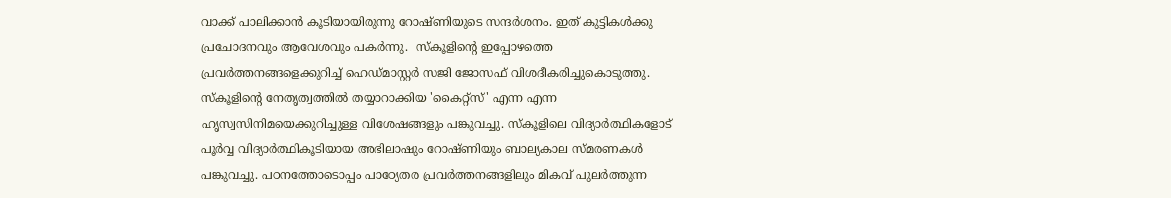വാക്ക് പാലിക്കാൻ കൂടിയായിരുന്നു റോഷ്ണിയുടെ സന്ദർശനം. ഇത് കുട്ടികൾക്കു പ്രചോദനവും ആവേശവും പകർന്നു.  സ്കൂളിൻ്റെ ഇപ്പോഴത്തെ പ്രവർത്തനങ്ങളെക്കുറിച്ച് ഹെഡ്മാസ്റ്റർ സജി ജോസഫ് വിശദീകരിച്ചുകൊടുത്തു. സ്കൂളിൻ്റെ നേതൃത്വത്തിൽ തയ്യാറാക്കിയ 'കൈറ്റ്സ്' എന്ന എന്ന ഹൃസ്വസിനിമയെക്കുറിച്ചുള്ള വിശേഷങ്ങളും പങ്കുവച്ചു. സ്കൂളിലെ വിദ്യാർത്ഥികളോട് പൂർവ്വ വിദ്യാർത്ഥികൂടിയായ അഭിലാഷും റോഷ്ണിയും ബാല്യകാല സ്മരണകൾ പങ്കുവച്ചു. പഠനത്തോടൊപ്പം പാഠ്യേതര പ്രവർത്തനങ്ങളിലും മികവ് പുലർത്തുന്ന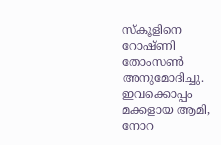സ്കൂളിനെ റോഷ്ണി തോംസൺ അനുമോദിച്ചു. ഇവക്കൊപ്പം മക്കളായ ആമി, നോറ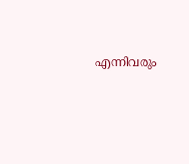എന്നിവരും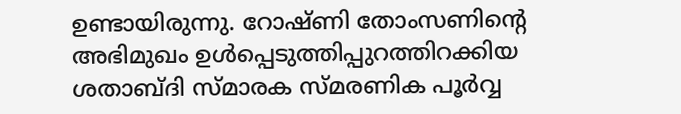ഉണ്ടായിരുന്നു. റോഷ്ണി തോംസണിൻ്റെ അഭിമുഖം ഉൾപ്പെടുത്തിപ്പുറത്തിറക്കിയ ശതാബ്ദി സ്മാരക സ്മരണിക പൂർവ്വ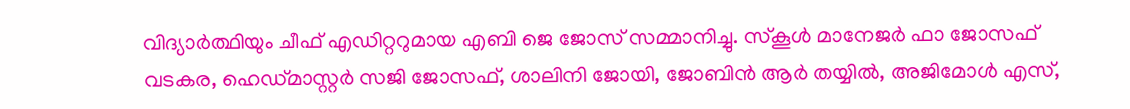വിദ്യാർത്ഥിയും ചീഫ് എഡിറ്ററുമായ എബി ജെ ജോസ് സമ്മാനിച്ചു. സ്കൂൾ മാനേജർ ഫാ ജോസഫ് വടകര, ഹെഡ്മാസ്റ്റർ സജി ജോസഫ്, ശാലിനി ജോയി, ജോബിൻ ആർ തയ്യിൽ, അജിമോൾ എസ്,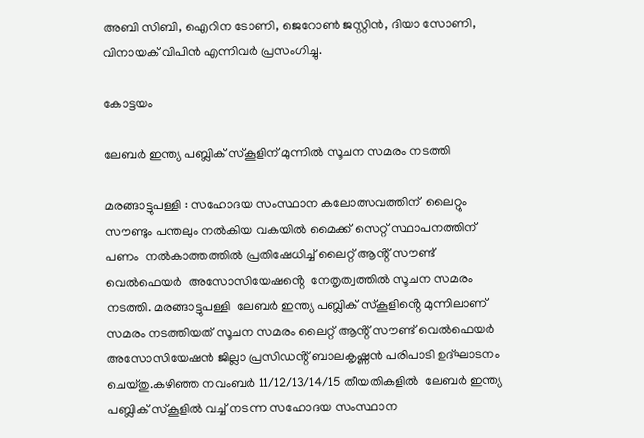അബി സിബി, ഐറിന ടോണി, ജെറോൺ ജസ്റ്റിൻ, ദിയാ സോണി, വിനായക് വിപിൻ എന്നിവർ പ്രസംഗിച്ചു.

കോട്ടയം

ലേബർ ഇന്ത്യ പബ്ലിക് സ്കൂളിന് മുന്നിൽ സൂചന സമരം നടത്തി

മരങ്ങാട്ടുപള്ളി : സഹോദയ സംസ്ഥാന കലോത്സവത്തിന്  ലൈറ്റും സൗണ്ടും പന്തലും നൽകിയ വകയിൽ മൈക്ക് സെറ്റ് സ്ഥാപനത്തിന് പണം  നൽകാത്തത്തിൽ പ്രതിഷേധിച്ച് ലൈറ്റ് ആൻ്റ് സൗണ്ട് വെൽഫെയർ  അസോസിയേഷൻ്റെ  നേതൃത്വത്തിൽ സൂചന സമരം നടത്തി. മരങ്ങാട്ടുപള്ളി  ലേബർ ഇന്ത്യ പബ്ലിക് സ്കൂളിൻ്റെ മുന്നിലാണ് സമരം നടത്തിയത് സൂചന സമരം ലൈറ്റ് ആൻ്റ് സൗണ്ട് വെൽഫെയർ അസോസിയേഷൻ ജില്ലാ പ്രസിഡൻ്റ് ബാലകൃഷ്ണൻ പരിപാടി ഉദ്ഘാടനം ചെയ്തു.കഴിഞ്ഞ നവംബർ 11/12/13/14/15 തീയതികളിൽ  ലേബർ ഇന്ത്യ പബ്ലിക് സ്കൂളിൽ വച്ച് നടന്ന സഹോദയ സംസ്ഥാന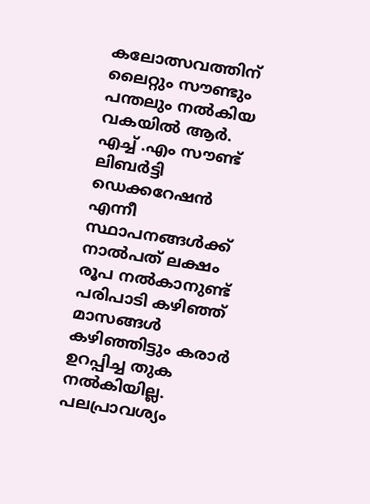കലോത്സവത്തിന് ലൈറ്റും സൗണ്ടും പന്തലും നൽകിയ വകയിൽ ആർ. എച്ച് .എം സൗണ്ട്  ലിബർട്ടി ഡെക്കറേഷൻ എന്നീ സ്ഥാപനങ്ങൾക്ക് നാൽപത് ലക്ഷം രൂപ നൽകാനുണ്ട് പരിപാടി കഴിഞ്ഞ് മാസങ്ങൾ കഴിഞ്ഞിട്ടും കരാർ ഉറപ്പിച്ച തുക നൽകിയില്ല. പലപ്രാവശ്യം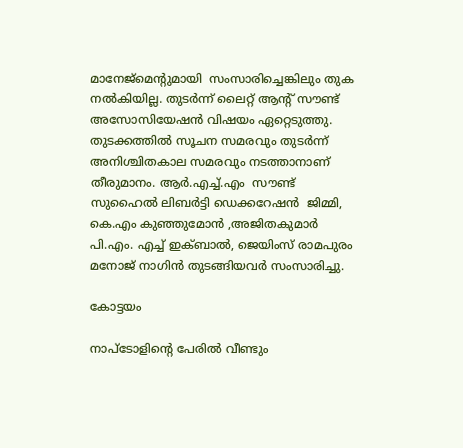മാനേജ്മെൻ്റുമായി  സംസാരിച്ചെങ്കിലും തുക നൽകിയില്ല. തുടർന്ന് ലൈറ്റ് ആൻ്റ് സൗണ്ട്  അസോസിയേഷൻ വിഷയം ഏറ്റെടുത്തു. തുടക്കത്തിൽ സൂചന സമരവും തുടർന്ന് അനിശ്ചിതകാല സമരവും നടത്താനാണ് തീരുമാനം. ആർ.എച്ച്.എം  സൗണ്ട്  സുഹൈൽ ലിബർട്ടി ഡെക്കറേഷൻ  ജിമ്മി, കെ.എം കുഞ്ഞുമോൻ ,അജിതകുമാർ പി.എം. എച്ച് ഇക്ബാൽ, ജെയിംസ് രാമപുരം  മനോജ് നാഗിൻ തുടങ്ങിയവർ സംസാരിച്ചു.

കോട്ടയം

നാപ്‌ടോളിന്റെ പേരില്‍ വീണ്ടും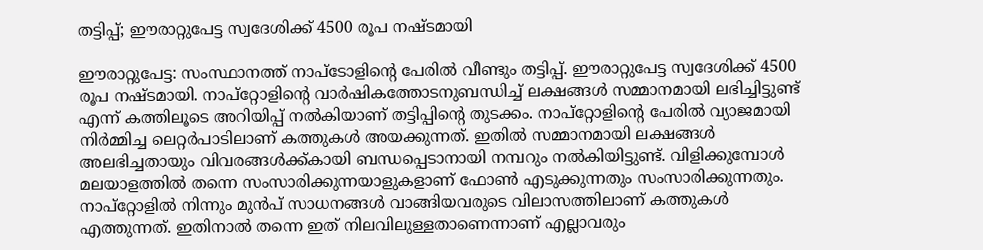തട്ടിപ്പ്; ഈരാറ്റുപേട്ട സ്വദേശിക്ക് 4500 രൂപ നഷ്ടമായി

ഈരാറ്റുപേട്ട: സംസ്ഥാനത്ത് നാപ്ടോളിന്റെ പേരിൽ വീണ്ടും തട്ടിപ്പ്. ഈരാറ്റുപേട്ട സ്വദേശിക്ക് 4500 രൂപ നഷ്ടമായി. നാപ്റ്റോളിന്റെ വാർഷികത്തോടനുബന്ധിച്ച് ലക്ഷങ്ങൾ സമ്മാനമായി ലഭിച്ചിട്ടുണ്ട് എന്ന് കത്തിലൂടെ അറിയിപ്പ് നൽകിയാണ് തട്ടിപ്പിന്റെ തുടക്കം. നാപ്റ്റോളിന്റെ പേരിൽ വ്യാജമായി നിർമ്മിച്ച ലെറ്റർപാടിലാണ് കത്തുകൾ അയക്കുന്നത്. ഇതിൽ സമ്മാനമായി ലക്ഷങ്ങൾ അലഭിച്ചതായും വിവരങ്ങൾക്ക്കായി ബന്ധപ്പെടാനായി നമ്പറും നൽകിയിട്ടുണ്ട്. വിളിക്കുമ്പോൾ മലയാളത്തിൽ തന്നെ സംസാരിക്കുന്നയാളുകളാണ് ഫോൺ എടുക്കുന്നതും സംസാരിക്കുന്നതും. നാപ്റ്റോളിൽ നിന്നും മുൻപ് സാധനങ്ങൾ വാങ്ങിയവരുടെ വിലാസത്തിലാണ് കത്തുകൾ എത്തുന്നത്. ഇതിനാൽ തന്നെ ഇത് നിലവിലുള്ളതാണെന്നാണ് എല്ലാവരും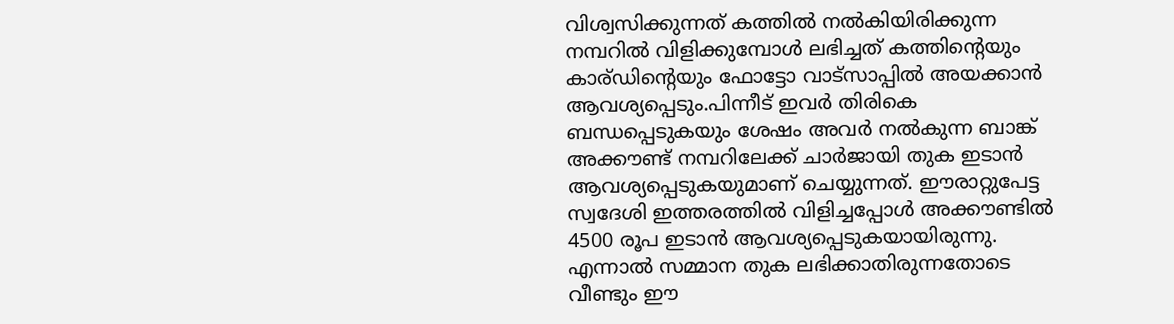വിശ്വസിക്കുന്നത് കത്തിൽ നൽകിയിരിക്കുന്ന നമ്പറിൽ വിളിക്കുമ്പോൾ ലഭിച്ചത് കത്തിന്റെയും കാര്ഡിന്റെയും ഫോട്ടോ വാട്സാപ്പിൽ അയക്കാൻ ആവശ്യപ്പെടും.പിന്നീട് ഇവർ തിരികെ ബന്ധപ്പെടുകയും ശേഷം അവർ നൽകുന്ന ബാങ്ക് അക്കൗണ്ട് നമ്പറിലേക്ക് ചാർജായി തുക ഇടാൻ ആവശ്യപ്പെടുകയുമാണ് ചെയ്യുന്നത്. ഈരാറ്റുപേട്ട സ്വദേശി ഇത്തരത്തിൽ വിളിച്ചപ്പോൾ അക്കൗണ്ടിൽ 4500 രൂപ ഇടാൻ ആവശ്യപ്പെടുകയായിരുന്നു. എന്നാൽ സമ്മാന തുക ലഭിക്കാതിരുന്നതോടെ വീണ്ടും ഈ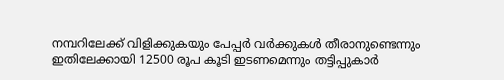നമ്പറിലേക്ക് വിളിക്കുകയും പേപ്പർ വർക്കുകൾ തീരാനുണ്ടെന്നും ഇതിലേക്കായി 12500 രൂപ കൂടി ഇടണമെന്നും തട്ടിപ്പുകാർ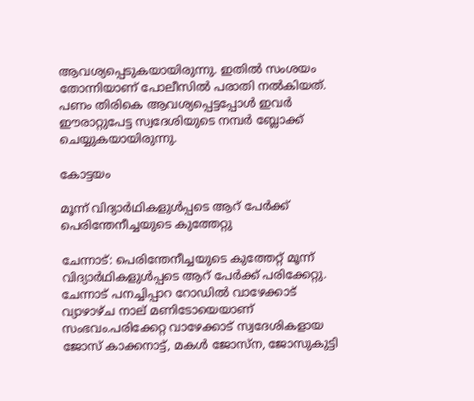ആവശ്യപ്പെടുകയായിരുന്നു. ഇതിൽ സംശയം തോന്നിയാണ് പോലീസിൽ പരാതി നൽകിയത്. പണം തിരികെ ആവശ്യപ്പെട്ടപ്പോൾ ഇവർ ഈരാറ്റുപേട്ട സ്വദേശിയുടെ നമ്പർ ബ്ലോക്ക് ചെയ്യുകയായിരുന്നു.

കോട്ടയം

മൂന്ന് വിദ്യാർഥികളുൾപ്പടെ ആറ് പേർക്ക് പെരിന്തേനീച്ചയുടെ കുത്തേറ്റു

ചേന്നാട്: പെരിന്തേനീച്ചയുടെ കുത്തേറ്റ് മൂന്ന് വിദ്യാർഥികളുൾപ്പടെ ആറ് പേർക്ക് പരിക്കേറ്റു. ചേന്നാട് പനച്ചിപ്പാറ റോഡിൽ വാഴേക്കാട് വ്യാഴാഴ്ച നാല് മണിടോയെയാണ് സംഭവം.പരിക്കേറ്റ വാഴേക്കാട് സ്വദേശികളായ ജോസ് കാക്കനാട്ട്, മകൾ ജോസ്‌ന, ജോസുകുട്ടി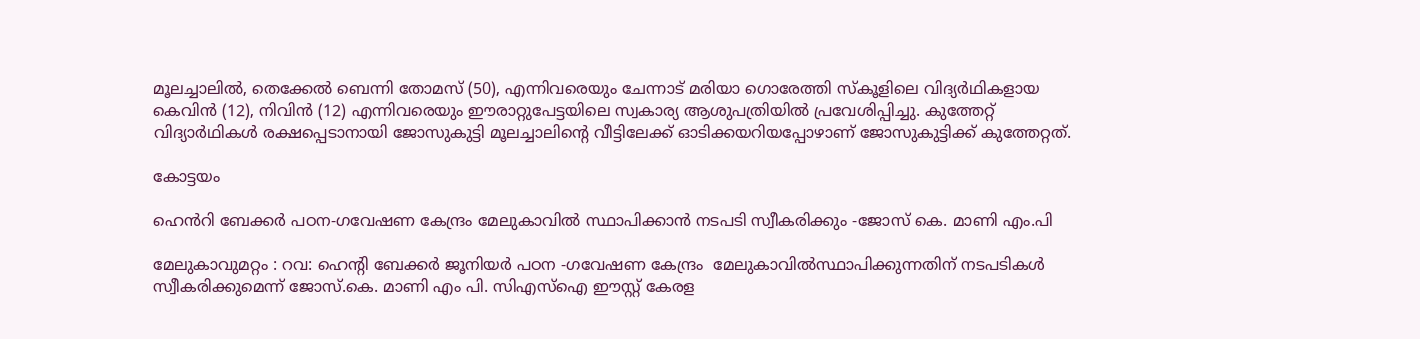മൂലച്ചാലിൽ, തെക്കേൽ ബെന്നി തോമസ് (50), എന്നിവരെയും ചേന്നാട് മരിയാ ഗൊരേത്തി സ്‌കൂളിലെ വിദ്യർഥികളായ കെവിൻ (12), നിവിൻ (12) എന്നിവരെയും ഈരാറ്റുപേട്ടയിലെ സ്വകാര്യ ആശുപത്രിയിൽ പ്രവേശിപ്പിച്ചു. കുത്തേറ്റ് വിദ്യാർഥികൾ രക്ഷപ്പെടാനായി ജോസുകുട്ടി മൂലച്ചാലിന്റെ വീട്ടിലേക്ക് ഓടിക്കയറിയപ്പോഴാണ് ജോസുകുട്ടിക്ക് കുത്തേറ്റത്.

കോട്ടയം

ഹെൻറി ബേക്കർ പഠന-ഗവേഷണ കേന്ദ്രം മേലുകാവിൽ സ്ഥാപിക്കാൻ നടപടി സ്വീകരിക്കും -ജോസ് കെ. മാണി എം.പി

മേലുകാവുമറ്റം : റവ: ഹെൻ്റി ബേക്കർ ജൂനിയർ പഠന -ഗവേഷണ കേന്ദ്രം  മേലുകാവിൽസ്ഥാപിക്കുന്നതിന് നടപടികൾ സ്വീകരിക്കുമെന്ന് ജോസ്.കെ. മാണി എം പി. സിഎസ്ഐ ഈസ്റ്റ് കേരള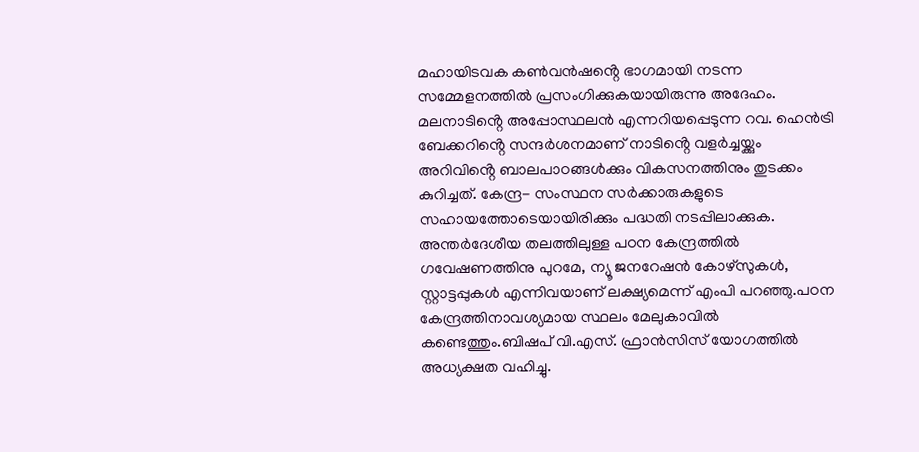മഹായിടവക കൺവൻഷൻ്റെ ഭാഗമായി നടന്ന സമ്മേളനത്തിൽ പ്രസംഗിക്കുകയായിരുന്നു അദേഹം. മലനാടിൻ്റെ അപ്പോസ്ഥലൻ എന്നറിയപ്പെടുന്ന റവ. ഹെൻട്രി ബേക്കറിൻ്റെ സന്ദർശനമാണ് നാടിൻ്റെ വളർച്ചയ്ക്കും അറിവിൻ്റെ ബാലപാഠങ്ങൾക്കും വികസനത്തിനും തുടക്കം കുറിച്ചത്. കേന്ദ്ര- സംസ്ഥന സർക്കാരുകളുടെ സഹായത്തോടെയായിരിക്കും പദ്ധതി നടപ്പിലാക്കുക. അന്തർദേശീയ തലത്തിലുള്ള പഠന കേന്ദ്രത്തിൽ ഗവേഷണത്തിനു പുറമേ, ന്യൂ ജനറേഷൻ കോഴ്സുകൾ, സ്റ്റാട്ടപ്പുകൾ എന്നിവയാണ് ലക്ഷ്യമെന്ന് എംപി പറഞ്ഞു.പഠന കേന്ദ്രത്തിനാവശ്യമായ സ്ഥലം മേലുകാവിൽ കണ്ടെത്തും.ബിഷപ് വി.എസ്. ഫ്രാൻസിസ് യോഗത്തിൽ അധ്യക്ഷത വഹിച്ചു.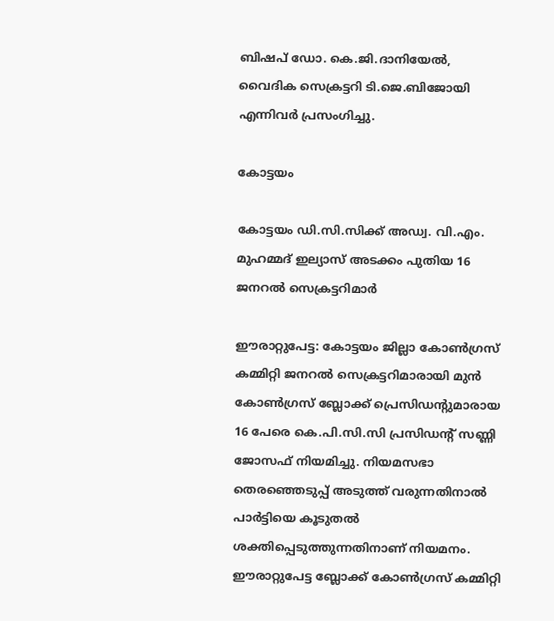ബിഷപ് ഡോ. കെ.ജി.ദാനിയേൽ, വൈദിക സെക്രട്ടറി ടി.ജെ.ബിജോയി എന്നിവർ പ്രസംഗിച്ചു.

കോട്ടയം

കോട്ടയം ഡി.സി.സിക്ക് അഡ്വ. വി.എം. മുഹമ്മദ് ഇല്യാസ് അടക്കം പുതിയ 16 ജനറൽ സെക്രട്ടറിമാർ

ഈരാറ്റുപേട്ട: കോട്ടയം ജില്ലാ കോൺഗ്രസ് കമ്മിറ്റി ജനറൽ സെക്രട്ടറിമാരായി മുൻ കോൺഗ്രസ് ബ്ലോക്ക് പ്രെസിഡന്റുമാരായ 16 പേരെ കെ.പി.സി.സി പ്രസിഡന്റ് സണ്ണി ജോസഫ് നിയമിച്ചു. നിയമസഭാ തെരഞ്ഞെടുപ്പ് അടുത്ത് വരുന്നതിനാൽ പാർട്ടിയെ കൂടുതൽ ശക്തിപ്പെടുത്തുന്നതിനാണ് നിയമനം. ഈരാറ്റുപേട്ട ബ്ലോക്ക് കോൺഗ്രസ് കമ്മിറ്റി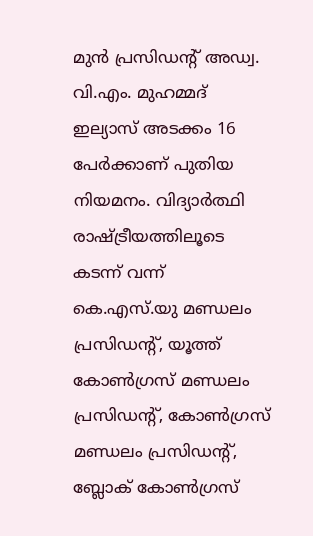മുൻ പ്രസിഡന്റ് അഡ്വ. വി.എം. മുഹമ്മദ് ഇല്യാസ് അടക്കം 16 പേർക്കാണ് പുതിയ നിയമനം. വിദ്യാർത്ഥി രാഷ്ട്രീയത്തിലൂടെ കടന്ന് വന്ന് കെ.എസ്.യു മണ്ഡലം പ്രസിഡന്റ്, യൂത്ത് കോൺഗ്രസ് മണ്ഡലം പ്രസിഡന്റ്, കോൺഗ്രസ് മണ്ഡലം പ്രസിഡന്റ്, ബ്ലോക് കോൺഗ്രസ്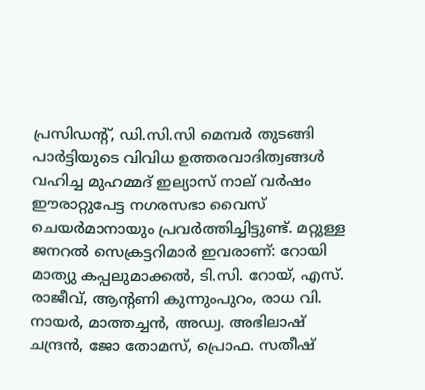പ്രസിഡന്റ്, ഡി.സി.സി മെമ്പർ തുടങ്ങി പാർട്ടിയുടെ വിവിധ ഉത്തരവാദിത്വങ്ങൾ വഹിച്ച മുഹമ്മദ് ഇല്യാസ് നാല് വർഷം ഈരാറ്റുപേട്ട നഗരസഭാ വൈസ് ചെയർമാനായും പ്രവർത്തിച്ചിട്ടുണ്ട്. മറ്റുള്ള ജനറൽ സെക്രട്ടറിമാർ ഇവരാണ്: റോയി മാത്യു കപ്പലുമാക്കൽ, ടി.സി. റോയ്, എസ്. രാജീവ്, ആന്റണി കുന്നുംപുറം, രാധ വി. നായർ, മാത്തച്ചൻ, അഡ്വ. അഭിലാഷ് ചന്ദ്രൻ, ജോ തോമസ്, പ്രൊഫ. സതീഷ്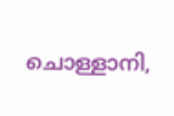ചൊള്ളാനി,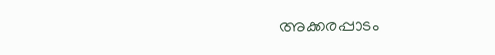അക്കരപ്പാടം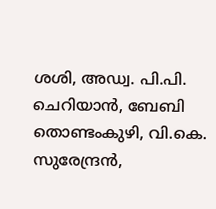ശശി, അഡ്വ. പി.പി. ചെറിയാൻ, ബേബി തൊണ്ടംകുഴി, വി.കെ. സുരേന്ദ്രൻ,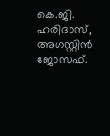കെ.ജി. ഹരിദാസ്, അഗസ്റ്റിൻ ജോസഫ്.